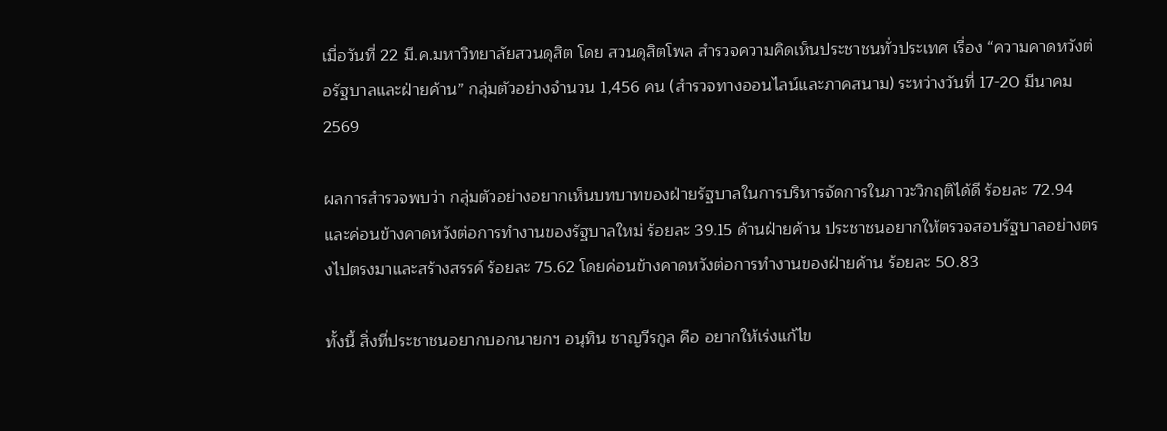เมื่อวันที่ 22 มี.ค.มหาวิทยาลัยสวนดุสิต โดย สวนดุสิตโพล สำรวจความคิดเห็นประชาชนทั่วประเทศ เรื่อง “ความคาดหวังต่อรัฐบาลและฝ่ายค้าน” กลุ่มตัวอย่างจำนวน 1,456 คน (สำรวจทางออนไลน์และภาคสนาม) ระหว่างวันที่ 17-20 มีนาคม 2569

ผลการสำรวจพบว่า กลุ่มตัวอย่างอยากเห็นบทบาทของฝ่ายรัฐบาลในการบริหารจัดการในภาวะวิกฤติได้ดี ร้อยละ 72.94
และค่อนข้างคาดหวังต่อการทำงานของรัฐบาลใหม่ ร้อยละ 39.15 ด้านฝ่ายค้าน ประชาชนอยากให้ตรวจสอบรัฐบาลอย่างตรงไปตรงมาและสร้างสรรค์ ร้อยละ 75.62 โดยค่อนข้างคาดหวังต่อการทำงานของฝ่ายค้าน ร้อยละ 50.83

ทั้งนี้ สิ่งที่ประชาชนอยากบอกนายกฯ อนุทิน ชาญวีรกูล คือ อยากให้เร่งแก้ไข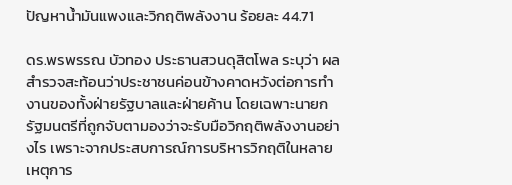ปัญหาน้ำมันแพงและวิกฤติพลังงาน ร้อยละ 44.71

ดร.พรพรรณ บัวทอง ประธานสวนดุสิตโพล ระบุว่า ผลสำรวจสะท้อนว่าประชาชนค่อนข้างคาดหวังต่อการทำงานของทั้งฝ่ายรัฐบาลและฝ่ายค้าน โดยเฉพาะนายกรัฐมนตรีที่ถูกจับตามองว่าจะรับมือวิกฤติพลังงานอย่างไร เพราะจากประสบการณ์การบริหารวิกฤติในหลายเหตุการ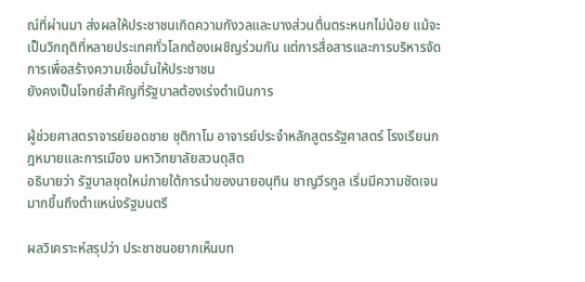ณ์ที่ผ่านมา ส่งผลให้ประชาชนเกิดความกังวลและบางส่วนตื่นตระหนกไม่น้อย แม้จะเป็นวิกฤติที่หลายประเทศทั่วโลกต้องเผชิญร่วมกัน แต่การสื่อสารและการบริหารจัดการเพื่อสร้างความเชื่อมั่นให้ประชาชน
ยังคงเป็นโจทย์สำคัญที่รัฐบาลต้องเร่งดำเนินการ

ผู้ช่วยศาสตราจารย์ยอดชาย ชุติกาโม อาจารย์ประจำหลักสูตรรัฐศาสตร์ โรงเรียนกฎหมายและการเมือง มหาวิทยาลัยสวนดุสิต
อธิบายว่า รัฐบาลชุดใหม่ภายใต้การนำของนายอนุทิน ชาญวีรกูล เริ่มมีความชัดเจนมากขึ้นถึงตำแหน่งรัฐมนตรี

ผลวิเคราะห์สรุปว่า ประชาชนอยากเห็นบท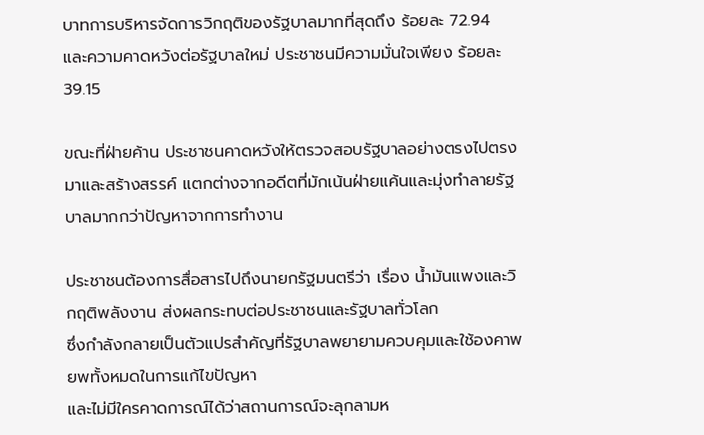บาทการบริหารจัดการวิกฤติของรัฐบาลมากที่สุดถึง ร้อยละ 72.94
และความคาดหวังต่อรัฐบาลใหม่ ประชาชนมีความมั่นใจเพียง ร้อยละ 39.15

ขณะที่ฝ่ายค้าน ประชาชนคาดหวังให้ตรวจสอบรัฐบาลอย่างตรงไปตรงมาและสร้างสรรค์ แตกต่างจากอดีตที่มักเน้นฝ่ายแค้นและมุ่งทำลายรัฐบาลมากกว่าปัญหาจากการทำงาน

ประชาชนต้องการสื่อสารไปถึงนายกรัฐมนตรีว่า เรื่อง น้ำมันแพงและวิกฤติพลังงาน ส่งผลกระทบต่อประชาชนและรัฐบาลทั่วโลก
ซึ่งกำลังกลายเป็นตัวแปรสำคัญที่รัฐบาลพยายามควบคุมและใช้องคาพยพทั้งหมดในการแก้ไขปัญหา
และไม่มีใครคาดการณ์ได้ว่าสถานการณ์จะลุกลามห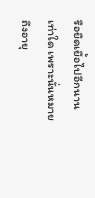รือยืดเยื้อไปอีกนานเท่าใด เพราะนั่นหมายถึงอายุ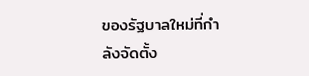ของรัฐบาลใหม่ที่กำลังจัดตั้ง